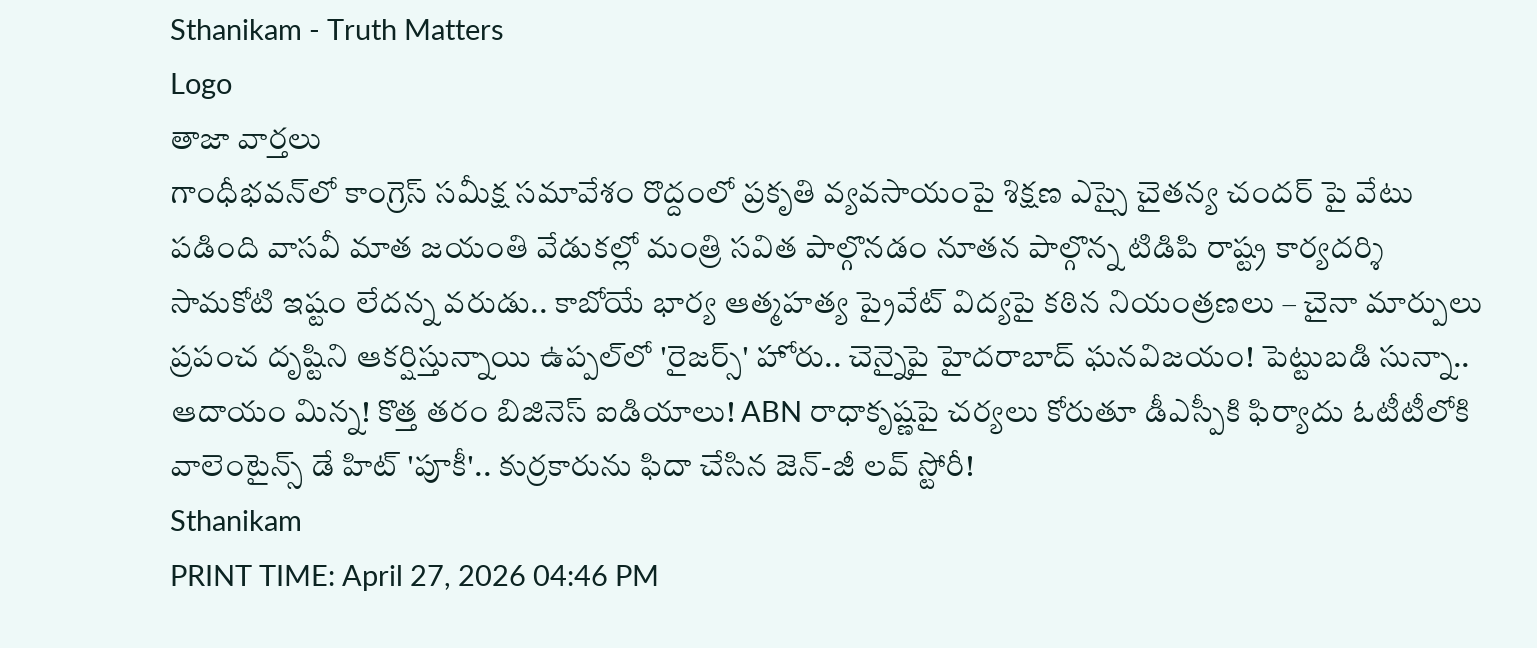Sthanikam - Truth Matters
Logo
తాజా వార్తలు
గాంధీభవన్‌లో కాంగ్రెస్ సమీక్ష సమావేశం రొద్దంలో ప్రకృతి వ్యవసాయంపై శిక్షణ ఎస్సై చైతన్య చందర్ పై వేటు పడింది వాసవీ మాత జయంతి వేడుకల్లో మంత్రి సవిత పాల్గొనడం నూతన పాల్గొన్న టిడిపి రాష్ట్ర కార్యదర్శి సామకోటి ఇష్టం లేదన్న వరుడు.. కాబోయే భార్య ఆత్మహత్య ప్రైవేట్ విద్యపై కఠిన నియంత్రణలు – చైనా మార్పులు ప్రపంచ దృష్టిని ఆకర్షిస్తున్నాయి ఉప్పల్‌లో 'రైజర్స్' హోరు.. చెన్నైపై హైదరాబాద్ ఘనవిజయం! పెట్టుబడి సున్నా.. ఆదాయం మిన్న! కొత్త తరం బిజినెస్ ఐడియాలు! ABN రాధాకృష్ణపై చర్యలు కోరుతూ డీఎస్పీకి ఫిర్యాదు ఓటీటీలోకి వాలెంటైన్స్ డే హిట్ 'పూకీ'.. కుర్రకారును ఫిదా చేసిన జెన్-జీ లవ్ స్టోరీ!
Sthanikam
PRINT TIME: April 27, 2026 04:46 PM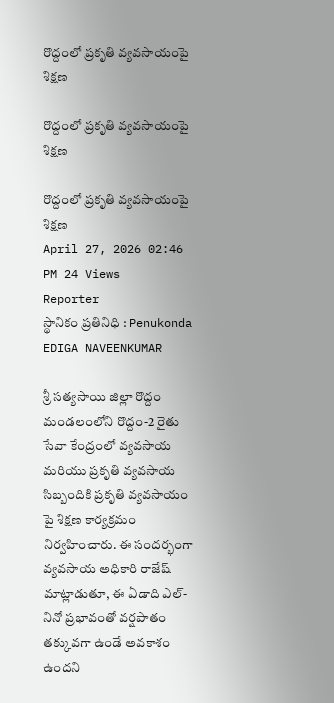రొద్దంలో ప్రకృతి వ్యవసాయంపై శిక్షణ

రొద్దంలో ప్రకృతి వ్యవసాయంపై శిక్షణ

రొద్దంలో ప్రకృతి వ్యవసాయంపై శిక్షణ
April 27, 2026 02:46 PM 24 Views
Reporter
స్థానికం ప్రతినిధి : Penukonda
EDIGA NAVEENKUMAR

శ్రీ సత్యసాయి జిల్లా రొద్దం మండలంలోని రొద్దం-2 రైతు సేవా కేంద్రంలో వ్యవసాయ మరియు ప్రకృతి వ్యవసాయ సిబ్బందికి ప్రకృతి వ్యవసాయం పై శిక్షణ కార్యక్రమం నిర్వహించారు. ఈ సందర్భంగా వ్యవసాయ అధికారి రాజేష్ మాట్లాడుతూ, ఈ ఏడాది ఎల్-నినో ప్రభావంతో వర్షపాతం తక్కువగా ఉండే అవకాశం ఉందని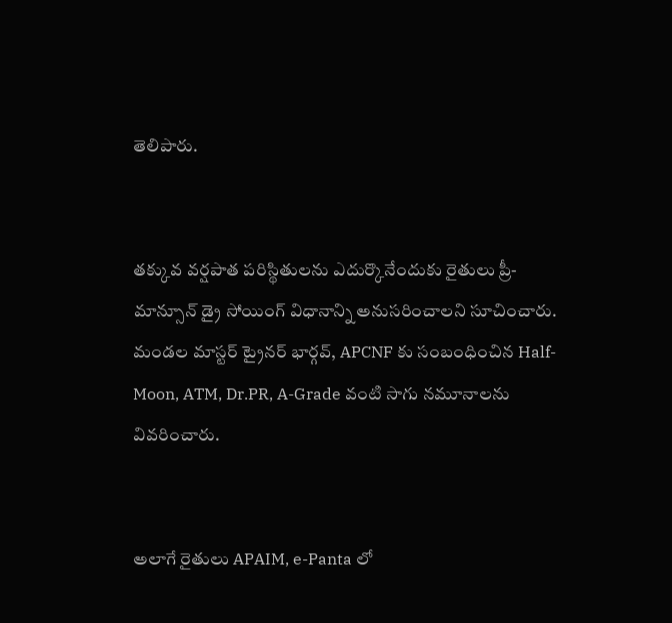తెలిపారు.


తక్కువ వర్షపాత పరిస్థితులను ఎదుర్కొనేందుకు రైతులు ప్రీ-మాన్సూన్ డ్రై సోయింగ్ విధానాన్ని అనుసరించాలని సూచించారు. మండల మాస్టర్ ట్రైనర్ భార్గవ్, APCNF కు సంబంధించిన Half-Moon, ATM, Dr.PR, A-Grade వంటి సాగు నమూనాలను వివరించారు.


అలాగే రైతులు APAIM, e-Panta లో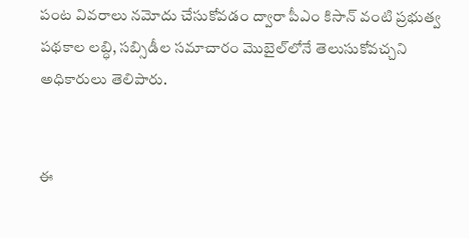పంట వివరాలు నమోదు చేసుకోవడం ద్వారా పీఎం కిసాన్ వంటి ప్రభుత్వ పథకాల లబ్ధి, సబ్సిడీల సమాచారం మొబైల్‌లోనే తెలుసుకోవచ్చని అధికారులు తెలిపారు.


ఈ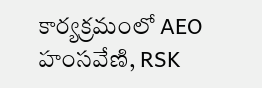కార్యక్రమంలో AEO హంసవేణి, RSK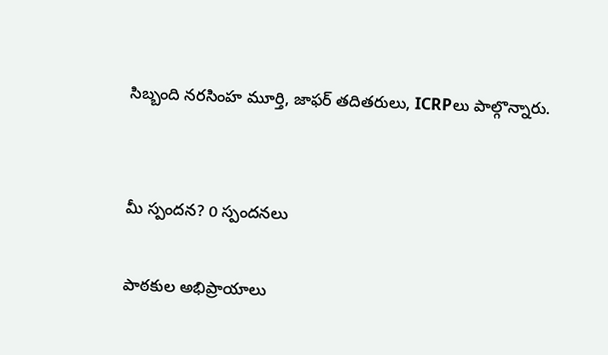సిబ్బంది నరసింహ మూర్తి, జాఫర్ తదితరులు, ICRPలు పాల్గొన్నారు.


మీ స్పందన? 0 స్పందనలు

పాఠకుల అభిప్రాయాలు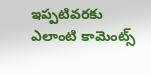ఇప్పటివరకు ఎలాంటి కామెంట్స్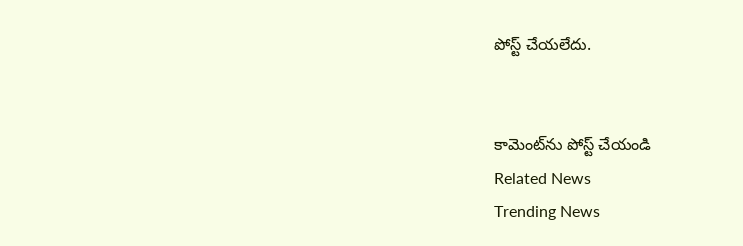పోస్ట్ చేయలేదు.


కామెంట్‌ను పోస్ట్ చేయండి
Related News
Trending News